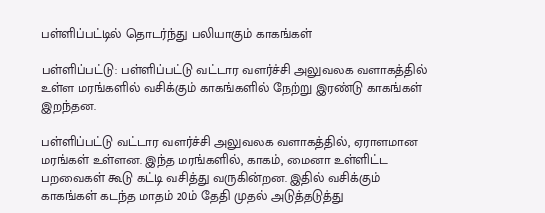பள்ளிப்பட்டில் தொடர்ந்து பலியாகும் காகங்கள்

பள்ளிப்பட்டு: பள்ளிப்பட்டு வட்டார வளர்ச்சி அலுவலக வளாகத்தில் உள்ள மரங்களில் வசிக்கும் காகங்களில் நேற்று இரண்டு காகங்கள் இறந்தன.

பள்ளிப்பட்டு வட்டார வளர்ச்சி அலுவலக வளாகத்தில், ஏராளமான மரங்கள் உள்ளன. இந்த மரங்களில், காகம், மைனா உள்ளிட்ட பறவைகள் கூடு கட்டி வசித்து வருகின்றன. இதில் வசிக்கும் காகங்கள் கடந்த மாதம் 20ம் தேதி முதல் அடுத்தடுத்து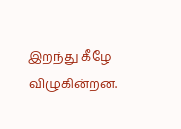இறந்து கீழே விழுகின்றன.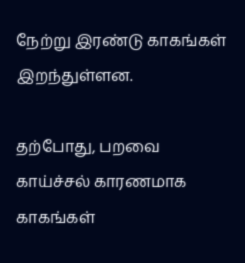நேற்று இரண்டு காகங்கள் இறந்துள்ளன.

தற்போது, பறவை காய்ச்சல் காரணமாக காகங்கள்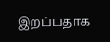இறப்பதாக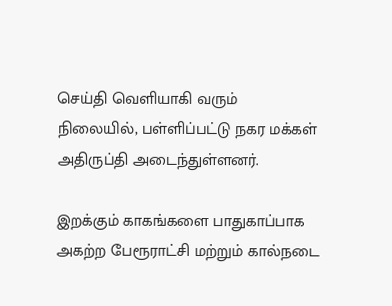செய்தி வெளியாகி வரும் நிலையில், பள்ளிப்பட்டு நகர மக்கள் அதிருப்தி அடைந்துள்ளனர்.

இறக்கும் காகங்களை பாதுகாப்பாக அகற்ற பேரூராட்சி மற்றும் கால்நடை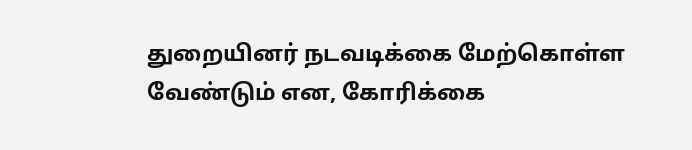துறையினர் நடவடிக்கை மேற்கொள்ள வேண்டும் என, கோரிக்கை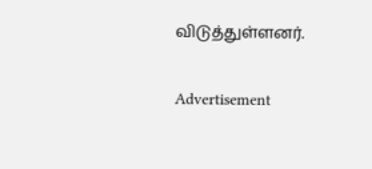விடுத்துள்ளனர்.

Advertisement